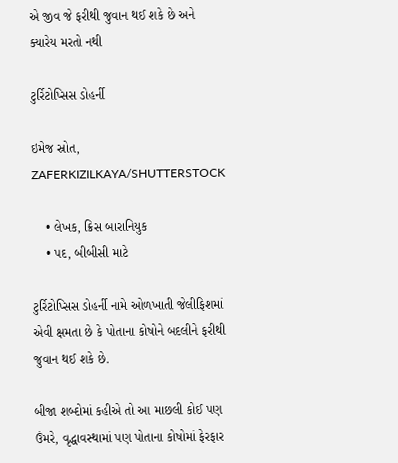એ જીવ જે ફરીથી જુવાન થઈ શકે છે અને ક્યારેય મરતો નથી

ટુર્રિટોપ્સિસ ડોહર્ની

ઇમેજ સ્રોત, ZAFERKIZILKAYA/SHUTTERSTOCK

    • લેખક, ક્રિસ બારાનિયુક
    • પદ, બીબીસી માટે

ટુર્રિટોપ્સિસ ડોહર્ની નામે ઓળખાતી જેલીફિશમાં એવી ક્ષમતા છે કે પોતાના કોષોને બદલીને ફરીથી જુવાન થઈ શકે છે.

બીજા શબ્દોમાં કહીએ તો આ માછલી કોઈ પણ ઉંમરે, વૃદ્ધાવસ્થામાં પણ પોતાના કોષોમાં ફેરફાર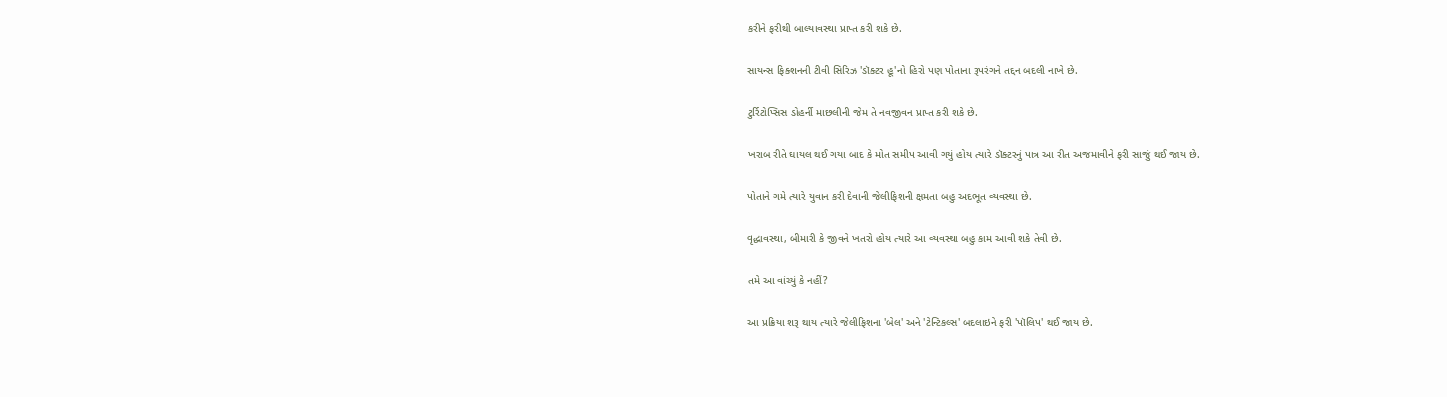કરીને ફરીથી બાલ્યાવસ્થા પ્રાપ્ત કરી શકે છે.

સાયન્સ ફિક્શનની ટીવી સિરિઝ 'ડૉક્ટર હૂ'નો હિરો પણ પોતાના રૂપરંગને તદ્દન બદલી નાખે છે.

ટુર્રિટોપ્સિસ ડોહર્ની માછલીની જેમ તે નવજીવન પ્રાપ્ત કરી શકે છે.

ખરાબ રીતે ઘાયલ થઈ ગયા બાદ કે મોત સમીપ આવી ગયું હોય ત્યારે ડૉક્ટરનું પાત્ર આ રીત અજમાવીને ફરી સાજું થઈ જાય છે.

પોતાને ગમે ત્યારે યુવાન કરી દેવાની જેલીફિશની ક્ષમતા બહુ અદભૂત વ્યવસ્થા છે.

વૃદ્ધાવસ્થા, બીમારી કે જીવને ખતરો હોય ત્યારે આ વ્યવસ્થા બહુ કામ આવી શકે તેવી છે.

તમે આ વાંચ્યું કે નહીં?

આ પ્રક્રિયા શરૂ થાય ત્યારે જેલીફિશના 'બેલ' અને 'ટેન્ટિકલ્સ' બદલાઇને ફરી 'પૉલિપ' થઈ જાય છે.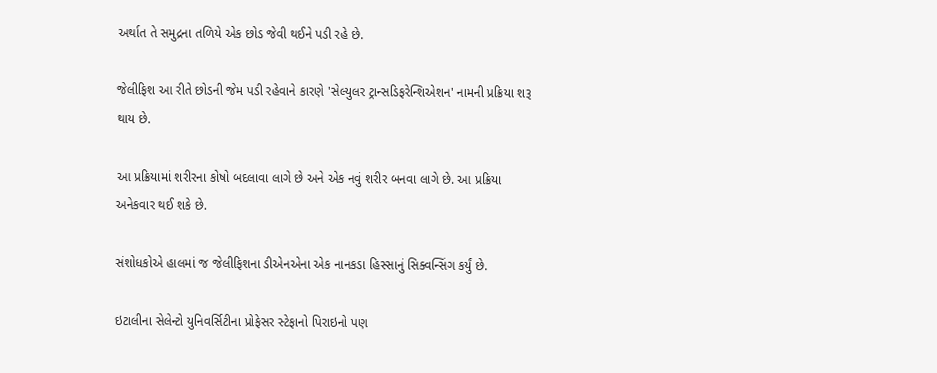અર્થાત તે સમુદ્રના તળિયે એક છોડ જેવી થઈને પડી રહે છે.

જેલીફિશ આ રીતે છોડની જેમ પડી રહેવાને કારણે 'સેલ્યુલર ટ્રાન્સડિફરેન્શિએશન' નામની પ્રક્રિયા શરૂ થાય છે.

આ પ્રક્રિયામાં શરીરના કોષો બદલાવા લાગે છે અને એક નવું શરીર બનવા લાગે છે. આ પ્રક્રિયા અનેકવાર થઈ શકે છે.

સંશોધકોએ હાલમાં જ જેલીફિશના ડીએનએના એક નાનકડા હિસ્સાનું સિક્વન્સિંગ કર્યું છે.

ઇટાલીના સેલેન્ટો યુનિવર્સિટીના પ્રોફેસર સ્ટેફાનો પિરાઇનો પણ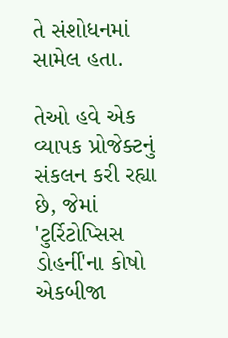તે સંશોધનમાં સામેલ હતા.

તેઓ હવે એક વ્યાપક પ્રોજેક્ટનું સંકલન કરી રહ્યા છે, જેમાં 'ટુર્રિટોપ્સિસ ડોહર્ની'ના કોષો એકબીજા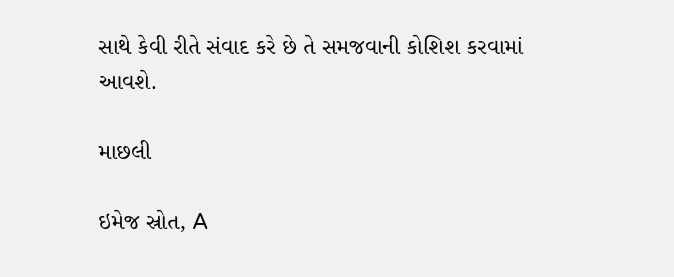સાથે કેવી રીતે સંવાદ કરે છે તે સમજવાની કોશિશ કરવામાં આવશે.

માછલી

ઇમેજ સ્રોત, A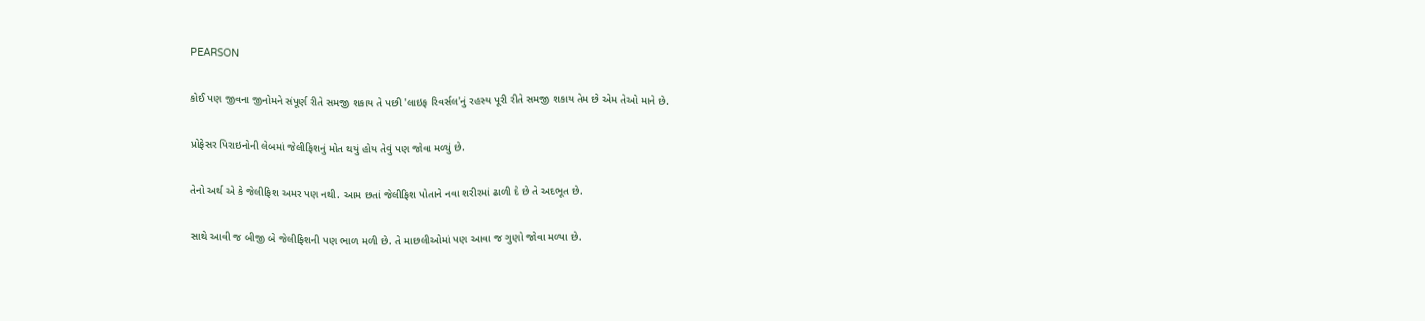PEARSON

કોઈ પણ જીવના જીનોમને સંપૂર્ણ રીતે સમજી શકાય તે પછી 'લાઇફ રિવર્સલ'નું રહસ્ય પૂરી રીતે સમજી શકાય તેમ છે એમ તેઓ માને છે.

પ્રોફેસર પિરાઇનોની લેબમાં જેલીફિશનું મોત થયું હોય તેવું પણ જોવા મળ્યું છે.

તેનો અર્થ એ કે જેલીફિશ અમર પણ નથી. આમ છતાં જેલીફિશ પોતાને નવા શરીરમાં ઢાળી દે છે તે અદભૂત છે.

સાથે આવી જ બીજી બે જેલીફિશની પણ ભાળ મળી છે. તે માછલીઓમાં પણ આવા જ ગુણો જોવા મળ્યા છે.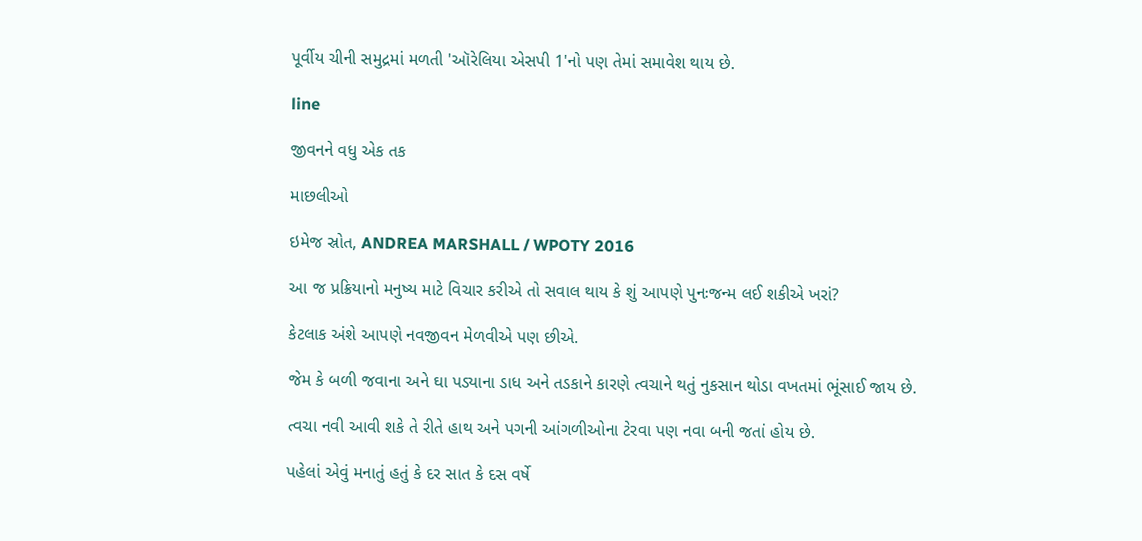પૂર્વીય ચીની સમુદ્રમાં મળતી 'ઑરેલિયા એસપી 1'નો પણ તેમાં સમાવેશ થાય છે.

line

જીવનને વધુ એક તક

માછલીઓ

ઇમેજ સ્રોત, ANDREA MARSHALL / WPOTY 2016

આ જ પ્રક્રિયાનો મનુષ્ય માટે વિચાર કરીએ તો સવાલ થાય કે શું આપણે પુનઃજન્મ લઈ શકીએ ખરાં?

કેટલાક અંશે આપણે નવજીવન મેળવીએ પણ છીએ.

જેમ કે બળી જવાના અને ઘા પડ્યાના ડાધ અને તડકાને કારણે ત્વચાને થતું નુકસાન થોડા વખતમાં ભૂંસાઈ જાય છે.

ત્વચા નવી આવી શકે તે રીતે હાથ અને પગની આંગળીઓના ટેરવા પણ નવા બની જતાં હોય છે.

પહેલાં એવું મનાતું હતું કે દર સાત કે દસ વર્ષે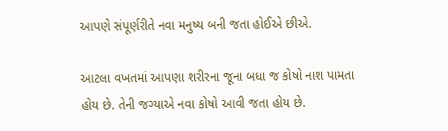આપણે સંપૂર્ણરીતે નવા મનુષ્ય બની જતા હોઈએ છીએ.

આટલા વખતમાં આપણા શરીરના જૂના બધા જ કોષો નાશ પામતા હોય છે. તેની જગ્યાએ નવા કોષો આવી જતા હોય છે.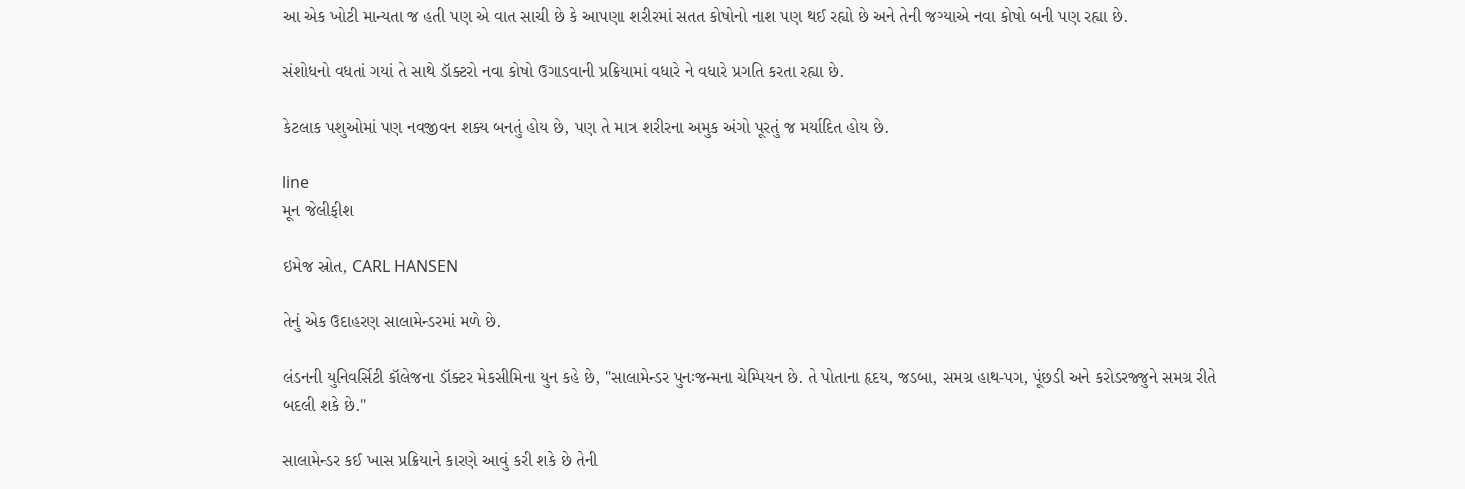આ એક ખોટી માન્યતા જ હતી પણ એ વાત સાચી છે કે આપણા શરીરમાં સતત કોષોનો નાશ પણ થઈ રહ્યો છે અને તેની જગ્યાએ નવા કોષો બની પણ રહ્યા છે.

સંશોધનો વધતાં ગયાં તે સાથે ડૉક્ટરો નવા કોષો ઉગાડવાની પ્રક્રિયામાં વધારે ને વધારે પ્રગતિ કરતા રહ્યા છે.

કેટલાક પશુઓમાં પણ નવજીવન શક્ય બનતું હોય છે, પણ તે માત્ર શરીરના અમુક અંગો પૂરતું જ મર્યાદિત હોય છે.

line
મૂન જેલીફીશ

ઇમેજ સ્રોત, CARL HANSEN

તેનું એક ઉદાહરણ સાલામેન્ડરમાં મળે છે.

લંડનની યુનિવર્સિટી કૉલેજના ડૉક્ટર મેકસીમિના યુન કહે છે, "સાલામેન્ડર પુનઃજન્મના ચેમ્પિયન છે. તે પોતાના હૃદય, જડબા, સમગ્ર હાથ-પગ, પૂંછડી અને કરોડરજ્જુને સમગ્ર રીતે બદલી શકે છે."

સાલામેન્ડર કઈ ખાસ પ્રક્રિયાને કારણે આવું કરી શકે છે તેની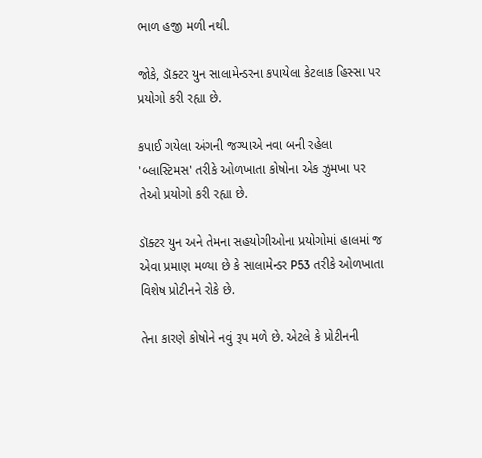ભાળ હજી મળી નથી.

જોકે, ડૉક્ટર યુન સાલામેન્ડરના કપાયેલા કેટલાક હિસ્સા પર પ્રયોગો કરી રહ્યા છે.

કપાઈ ગયેલા અંગની જગ્યાએ નવા બની રહેલા 'બ્લાસ્ટિમસ' તરીકે ઓળખાતા કોષોના એક ઝુમખા પર તેઓ પ્રયોગો કરી રહ્યા છે.

ડૉક્ટર યુન અને તેમના સહયોગીઓના પ્રયોગોમાં હાલમાં જ એવા પ્રમાણ મળ્યા છે કે સાલામેન્ડર P53 તરીકે ઓળખાતા વિશેષ પ્રોટીનને રોકે છે.

તેના કારણે કોષોને નવું રૂપ મળે છે. એટલે કે પ્રોટીનની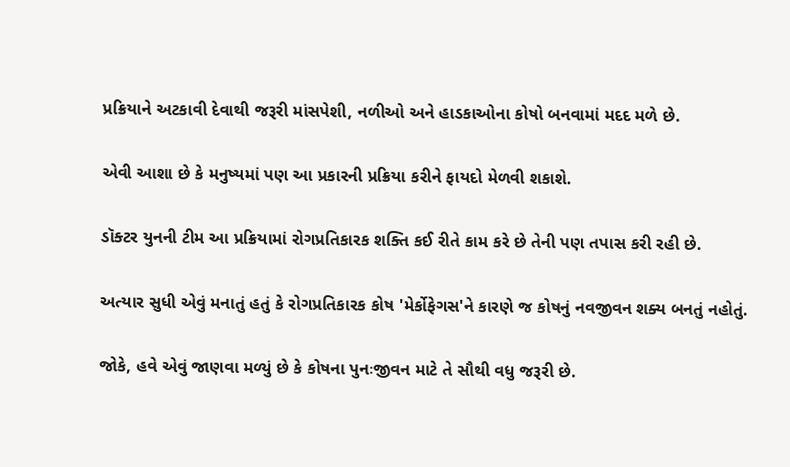પ્રક્રિયાને અટકાવી દેવાથી જરૂરી માંસપેશી, નળીઓ અને હાડકાઓના કોષો બનવામાં મદદ મળે છે.

એવી આશા છે કે મનુષ્યમાં પણ આ પ્રકારની પ્રક્રિયા કરીને ફાયદો મેળવી શકાશે.

ડૉક્ટર યુનની ટીમ આ પ્રક્રિયામાં રોગપ્રતિકારક શક્તિ કઈ રીતે કામ કરે છે તેની પણ તપાસ કરી રહી છે.

અત્યાર સુધી એવું મનાતું હતું કે રોગપ્રતિકારક કોષ 'મેર્કોફેગસ'ને કારણે જ કોષનું નવજીવન શક્ય બનતું નહોતું.

જોકે, હવે એવું જાણવા મળ્યું છે કે કોષના પુનઃજીવન માટે તે સૌથી વધુ જરૂરી છે.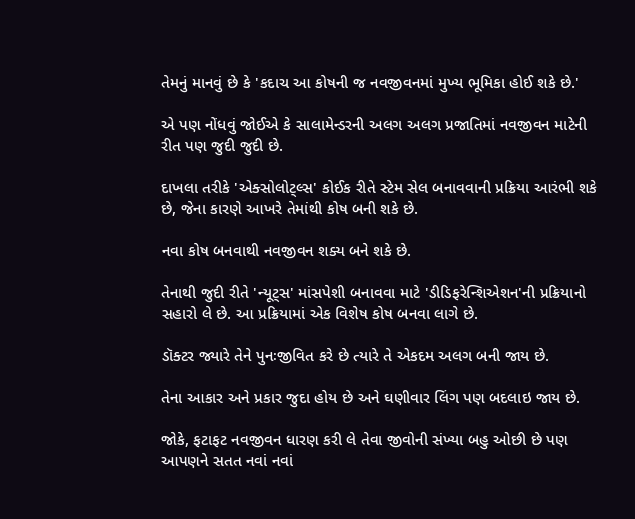તેમનું માનવું છે કે 'કદાચ આ કોષની જ નવજીવનમાં મુખ્ય ભૂમિકા હોઈ શકે છે.'

એ પણ નોંધવું જોઈએ કે સાલામેન્ડરની અલગ અલગ પ્રજાતિમાં નવજીવન માટેની રીત પણ જુદી જુદી છે.

દાખલા તરીકે 'એક્સોલોટ્લ્સ' કોઈક રીતે સ્ટેમ સેલ બનાવવાની પ્રક્રિયા આરંભી શકે છે, જેના કારણે આખરે તેમાંથી કોષ બની શકે છે.

નવા કોષ બનવાથી નવજીવન શક્ય બને શકે છે.

તેનાથી જુદી રીતે 'ન્યૂટ્સ' માંસપેશી બનાવવા માટે 'ડીડિફરેન્શિએશન'ની પ્રક્રિયાનો સહારો લે છે. આ પ્રક્રિયામાં એક વિશેષ કોષ બનવા લાગે છે.

ડૉક્ટર જ્યારે તેને પુનઃજીવિત કરે છે ત્યારે તે એકદમ અલગ બની જાય છે.

તેના આકાર અને પ્રકાર જુદા હોય છે અને ઘણીવાર લિંગ પણ બદલાઇ જાય છે.

જોકે, ફટાફટ નવજીવન ધારણ કરી લે તેવા જીવોની સંખ્યા બહુ ઓછી છે પણ આપણને સતત નવાં નવાં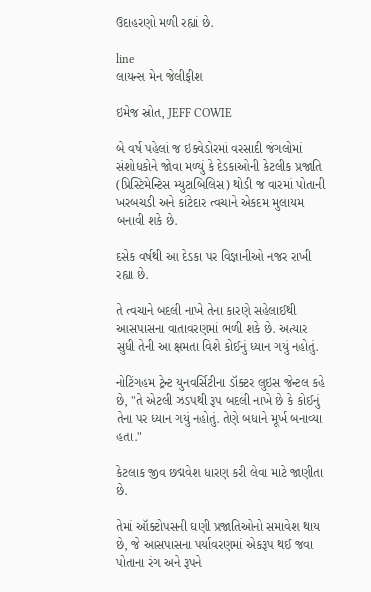ઉદાહરણો મળી રહ્યાં છે.

line
લાયન્સ મેન જેલીફીશ

ઇમેજ સ્રોત, JEFF COWIE

બે વર્ષ પહેલાં જ ઇક્વેડોરમાં વરસાદી જંગલોમાં સંશોધકોને જોવા મળ્યું કે દેડકાઓની કેટલીક પ્રજાતિ (પ્રિસ્ટિમેન્ટિસ મ્યુટાબિલિસ) થોડી જ વારમાં પોતાની ખરબચડી અને કાંટેદાર ત્વચાને એકદમ મુલાયમ બનાવી શકે છે.

દસેક વર્ષથી આ દેડકા પર વિજ્ઞાનીઓ નજર રાખી રહ્યા છે.

તે ત્વચાને બદલી નાખે તેના કારણે સહેલાઈથી આસપાસના વાતાવરણમાં ભળી શકે છે. અત્યાર સુધી તેની આ ક્ષમતા વિશે કોઈનું ધ્યાન ગયું નહોતું.

નોટિંગહમ ટ્રેન્ટ યુનવર્સિટીના ડૉક્ટર લુઇસ જેન્ટલ કહે છે, "તે એટલી ઝડપથી રૂપ બદલી નાખે છે કે કોઈનું તેના પર ધ્યાન ગયું નહોતું. તેણે બધાને મૂર્ખ બનાવ્યા હતા."

કેટલાક જીવ છદ્મવેશ ધારણ કરી લેવા માટે જાણીતા છે.

તેમાં ઑક્ટોપસની ઘણી પ્રજાતિઓનો સમાવેશ થાય છે, જે આસપાસના પર્યાવરણમાં એકરૂપ થઈ જવા પોતાના રંગ અને રૂપને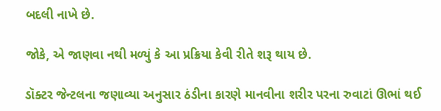બદલી નાખે છે.

જોકે, એ જાણવા નથી મળ્યું કે આ પ્રક્રિયા કેવી રીતે શરૂ થાય છે.

ડૉક્ટર જેન્ટલના જણાવ્યા અનુસાર ઠંડીના કારણે માનવીના શરીર પરના રુવાટાં ઊભાં થઈ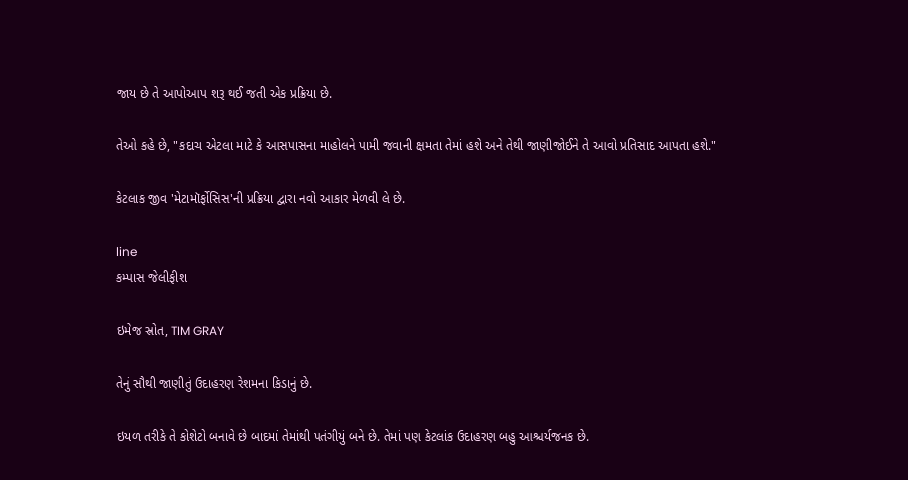જાય છે તે આપોઆપ શરૂ થઈ જતી એક પ્રક્રિયા છે.

તેઓ કહે છે, "કદાચ એટલા માટે કે આસપાસના માહોલને પામી જવાની ક્ષમતા તેમાં હશે અને તેથી જાણીજોઈને તે આવો પ્રતિસાદ આપતા હશે."

કેટલાક જીવ 'મેટામૉર્ફોસિસ'ની પ્રક્રિયા દ્વારા નવો આકાર મેળવી લે છે.

line
કમ્પાસ જેલીફીશ

ઇમેજ સ્રોત, TIM GRAY

તેનું સૌથી જાણીતું ઉદાહરણ રેશમના કિડાનું છે.

ઇયળ તરીકે તે કોશેટો બનાવે છે બાદમાં તેમાંથી પતંગીયું બને છે. તેમાં પણ કેટલાંક ઉદાહરણ બહુ આશ્ચર્યજનક છે.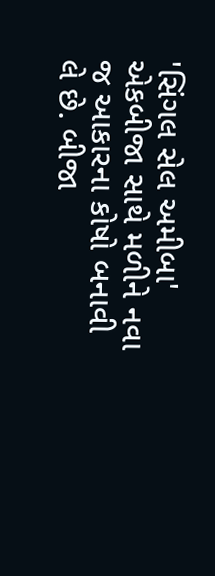'સિંગલ સેલ અમીબા' એકબીજા સાથે મળીને નવા જ આકારના કોષો બનાવી લે છે. બીજા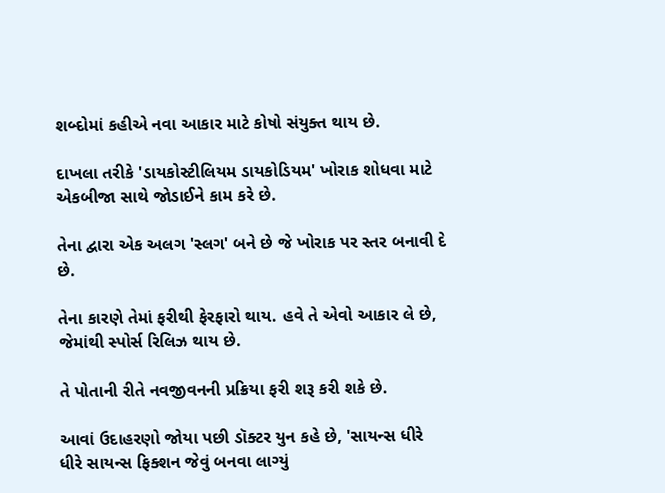શબ્દોમાં કહીએ નવા આકાર માટે કોષો સંયુક્ત થાય છે.

દાખલા તરીકે 'ડાયકોસ્ટીલિયમ ડાયકોડિયમ' ખોરાક શોધવા માટે એકબીજા સાથે જોડાઈને કામ કરે છે.

તેના દ્વારા એક અલગ 'સ્લગ' બને છે જે ખોરાક પર સ્તર બનાવી દે છે.

તેના કારણે તેમાં ફરીથી ફેરફારો થાય. હવે તે એવો આકાર લે છે, જેમાંથી સ્પોર્સ રિલિઝ થાય છે.

તે પોતાની રીતે નવજીવનની પ્રક્રિયા ફરી શરૂ કરી શકે છે.

આવાં ઉદાહરણો જોયા પછી ડૉક્ટર યુન કહે છે, 'સાયન્સ ધીરે ધીરે સાયન્સ ફિક્શન જેવું બનવા લાગ્યું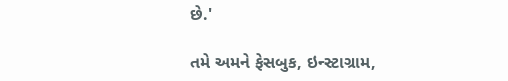છે.'

તમે અમને ફેસબુક, ઇન્સ્ટાગ્રામ,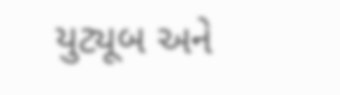યુટ્યૂબ અને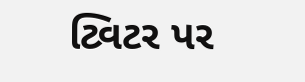ટ્વિટર પર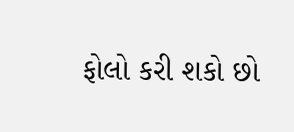ફોલો કરી શકો છો